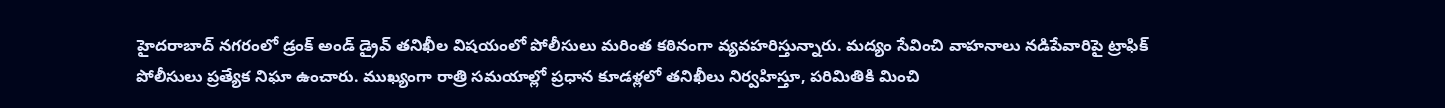హైదరాబాద్ నగరంలో డ్రంక్ అండ్ డ్రైవ్ తనిఖీల విషయంలో పోలీసులు మరింత కఠినంగా వ్యవహరిస్తున్నారు. మద్యం సేవించి వాహనాలు నడిపేవారిపై ట్రాఫిక్ పోలీసులు ప్రత్యేక నిఘా ఉంచారు. ముఖ్యంగా రాత్రి సమయాల్లో ప్రధాన కూడళ్లలో తనిఖీలు నిర్వహిస్తూ, పరిమితికి మించి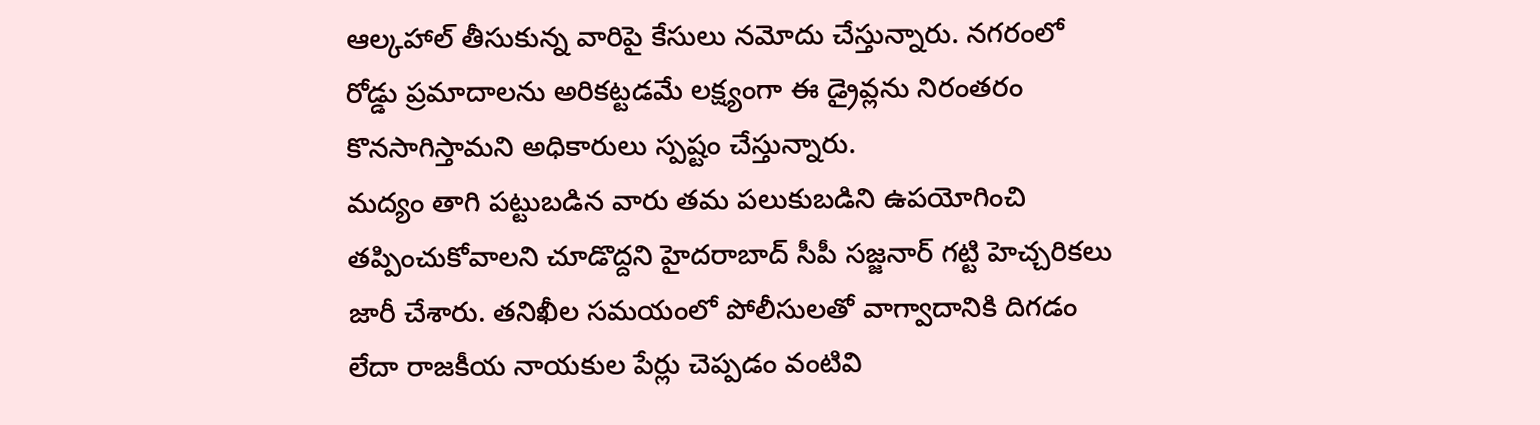ఆల్కహాల్ తీసుకున్న వారిపై కేసులు నమోదు చేస్తున్నారు. నగరంలో రోడ్డు ప్రమాదాలను అరికట్టడమే లక్ష్యంగా ఈ డ్రైవ్లను నిరంతరం కొనసాగిస్తామని అధికారులు స్పష్టం చేస్తున్నారు.
మద్యం తాగి పట్టుబడిన వారు తమ పలుకుబడిని ఉపయోగించి తప్పించుకోవాలని చూడొద్దని హైదరాబాద్ సీపీ సజ్జనార్ గట్టి హెచ్చరికలు జారీ చేశారు. తనిఖీల సమయంలో పోలీసులతో వాగ్వాదానికి దిగడం లేదా రాజకీయ నాయకుల పేర్లు చెప్పడం వంటివి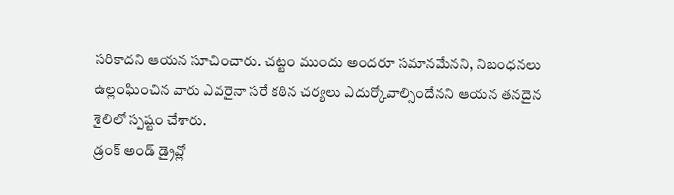సరికాదని ఆయన సూచించారు. చట్టం ముందు అందరూ సమానమేనని, నిబంధనలు ఉల్లంఘించిన వారు ఎవరైనా సరే కఠిన చర్యలు ఎదుర్కోవాల్సిందేనని ఆయన తనదైన శైలిలో స్పష్టం చేశారు.
డ్రంక్ అండ్ డ్రైవ్లో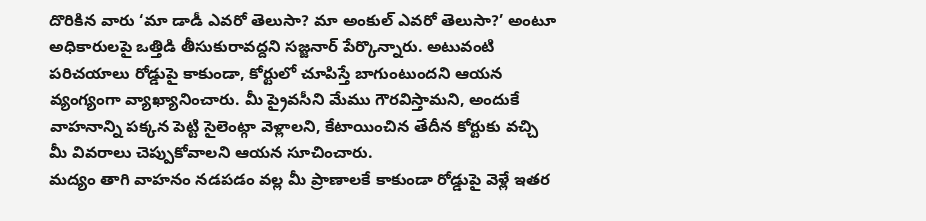దొరికిన వారు ‘మా డాడీ ఎవరో తెలుసా? మా అంకుల్ ఎవరో తెలుసా?’ అంటూ అధికారులపై ఒత్తిడి తీసుకురావద్దని సజ్జనార్ పేర్కొన్నారు. అటువంటి పరిచయాలు రోడ్డుపై కాకుండా, కోర్టులో చూపిస్తే బాగుంటుందని ఆయన వ్యంగ్యంగా వ్యాఖ్యానించారు. మీ ప్రైవసీని మేము గౌరవిస్తామని, అందుకే వాహనాన్ని పక్కన పెట్టి సైలెంట్గా వెళ్లాలని, కేటాయించిన తేదీన కోర్టుకు వచ్చి మీ వివరాలు చెప్పుకోవాలని ఆయన సూచించారు.
మద్యం తాగి వాహనం నడపడం వల్ల మీ ప్రాణాలకే కాకుండా రోడ్డుపై వెళ్లే ఇతర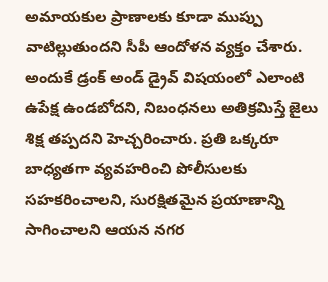అమాయకుల ప్రాణాలకు కూడా ముప్పు వాటిల్లుతుందని సీపీ ఆందోళన వ్యక్తం చేశారు. అందుకే డ్రంక్ అండ్ డ్రైవ్ విషయంలో ఎలాంటి ఉపేక్ష ఉండబోదని, నిబంధనలు అతిక్రమిస్తే జైలు శిక్ష తప్పదని హెచ్చరించారు. ప్రతి ఒక్కరూ బాధ్యతగా వ్యవహరించి పోలీసులకు సహకరించాలని, సురక్షితమైన ప్రయాణాన్ని సాగించాలని ఆయన నగర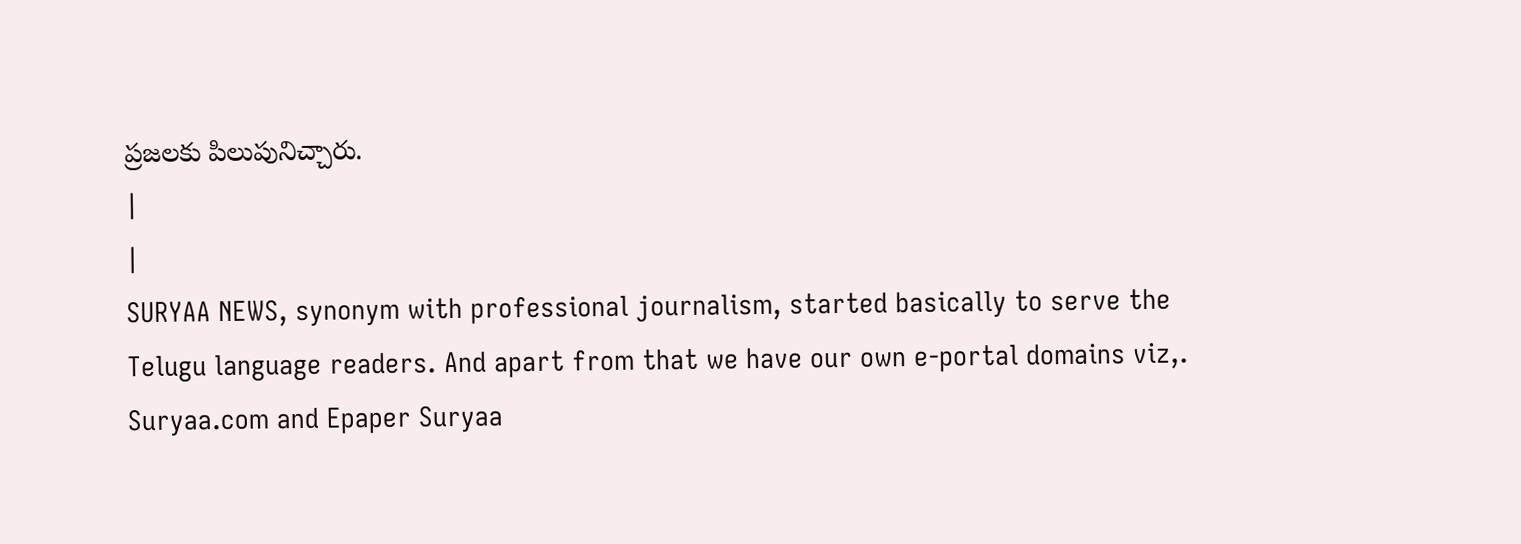ప్రజలకు పిలుపునిచ్చారు.
|
|
SURYAA NEWS, synonym with professional journalism, started basically to serve the Telugu language readers. And apart from that we have our own e-portal domains viz,. Suryaa.com and Epaper Suryaa